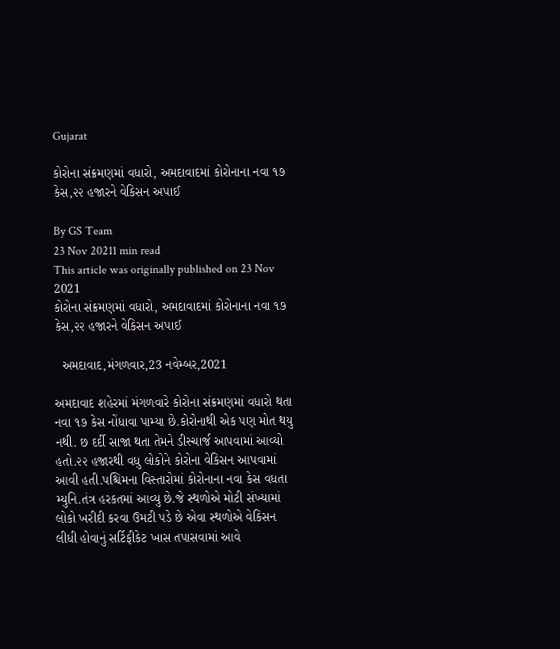Gujarat

કોરોના સંક્રમણમાં વધારો, અમદાવાદમાં કોરોનાના નવા ૧૭ કેસ,૨૨ હજારને વેકિસન અપાઈ

By GS Team
23 Nov 20211 min read
This article was originally published on 23 Nov 2021
કોરોના સંક્રમણમાં વધારો, અમદાવાદમાં કોરોનાના નવા ૧૭ કેસ,૨૨ હજારને વેકિસન અપાઈ

  અમદાવાદ,મંગળવાર,23 નવેમ્બર,2021

અમદાવાદ શહેરમાં મંગળવારે કોરોના સંક્રમણમાં વધારો થતા નવા ૧૭ કેસ નોંધાવા પામ્યા છે.કોરોનાથી એક પણ મોત થયુ નથી. છ દર્દી સાજા થતા તેમને ડીસ્ચાર્જ આપવામાં આવ્યો હતો.૨૨ હજારથી વધુ લોકોને કોરોના વેકિસન આપવામાં આવી હતી.પશ્ચિમના વિસ્તારોમાં કોરોનાના નવા કેસ વધતા મ્યુનિ.તંત્ર હરકતમાં આવ્યુ છે.જે સ્થળોએ મોટી સંખ્યામાં લોકો ખરીદી કરવા ઉમટી પડે છે એવા સ્થળોએ વેકિસન લીધી હોવાનું સર્ટિફીકેટ ખાસ તપાસવામાં આવે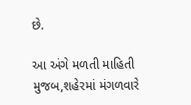છે.

આ અંગે મળતી માહિતી મુજબ,શહેરમાં મંગળવારે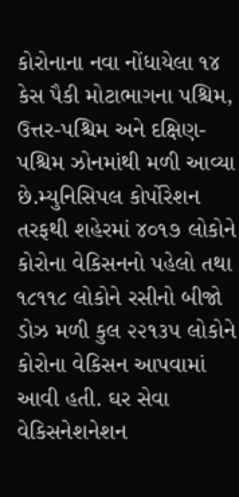કોરોનાના નવા નોંધાયેલા ૧૪ કેસ પૈકી મોટાભાગના પશ્ચિમ, ઉત્તર-પશ્ચિમ અને દક્ષિણ-પશ્ચિમ ઝોનમાંથી મળી આવ્યા છે.મ્યુનિસિપલ કોર્પોરેશન તરફથી શહેરમાં ૪૦૧૭ લોકોને કોરોના વેકિસનનો પહેલો તથા ૧૮૧૧૮ લોકોને રસીનો બીજો ડોઝ મળી કુલ ૨૨૧૩૫ લોકોને કોરોના વેકિસન આપવામાં આવી હતી. ઘર સેવા વેકિસનેશનેશન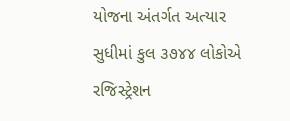યોજના અંતર્ગત અત્યાર સુધીમાં કુલ ૩૭૪૪ લોકોએ રજિસ્ટ્રેશન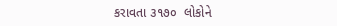કરાવતા ૩૧૭૦  લોકોને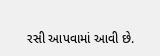રસી આપવામાં આવી છે.